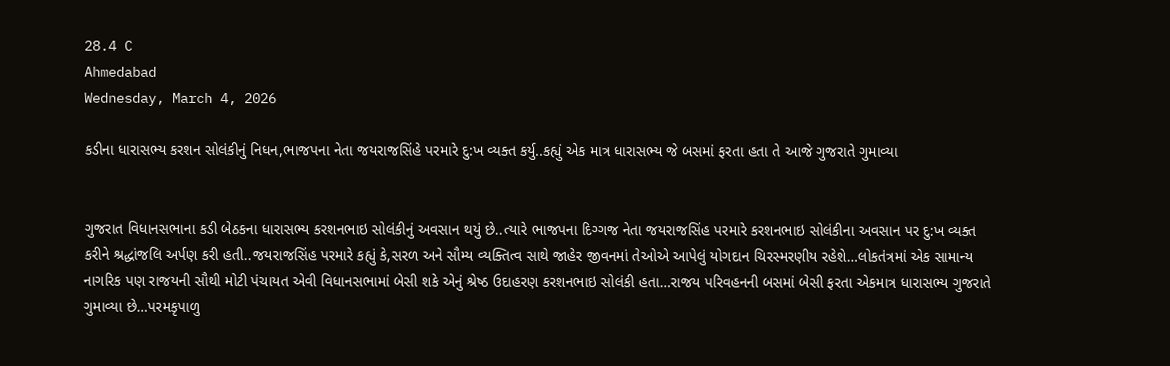28.4 C
Ahmedabad
Wednesday, March 4, 2026

કડીના ધારાસભ્ય કરશન સોલંકીનું નિધન,ભાજપના નેતા જયરાજસિંહે પરમારે દુ:ખ વ્યક્ત કર્યુ..કહ્યું એક માત્ર ધારાસભ્ય જે બસમાં ફરતા હતા તે આજે ગુજરાતે ગુમાવ્યા


ગુજરાત વિધાનસભાના કડી બેઠકના ધારાસભ્ય કરશનભાઇ સોલંકીનું અવસાન થયું છે..ત્યારે ભાજપના દિગ્ગજ નેતા જયરાજસિંહ પરમારે કરશનભાઇ સોલંકીના અવસાન પર દુ:ખ વ્યક્ત કરીને શ્રદ્ધાંજલિ અર્પણ કરી હતી..જયરાજસિંહ પરમારે કહ્યું કે,સરળ અને સૌમ્ય વ્યક્તિત્વ સાથે જાહેર જીવનમાં તેઓએ આપેલું યોગદાન ચિરસ્મરણીય રહેશે…લોકતંત્રમાં એક સામાન્ય નાગરિક પણ રાજયની સૌથી મોટી પંચાયત એવી વિધાનસભામાં બેસી શકે એનું શ્રેષ્ઠ ઉદાહરણ કરશનભાઇ સોલંકી હતા…રાજય પરિવહનની બસમાં બેસી ફરતા એકમાત્ર ધારાસભ્ય ગુજરાતે ગુમાવ્યા છે…પરમકૃપાળુ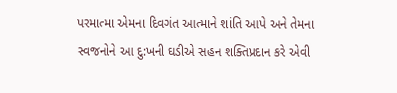પરમાત્મા એમના દિવગંત આત્માને શાંતિ આપે અને તેમના સ્વજનોને આ દુ:ખની ઘડીએ સહન શક્તિપ્રદાન કરે એવી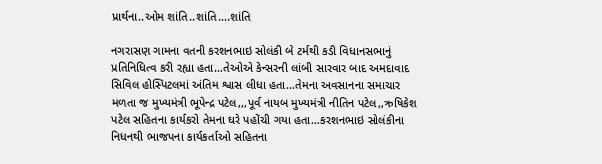પ્રાર્થના..ઓમ શાંતિ..શાંતિ….શાંતિ

નગરાસણ ગામના વતની કરશનભાઇ સોલંકી બે ટર્મથી કડી વિધાનસભાનું પ્રતિનિધિત્વ કરી રહ્યા હતા…તેઓએ કેન્સરની લાંબી સારવાર બાદ અમદાવાદ સિવિલ હોસ્પિટલમાં અંતિમ શ્વાસ લીધા હતા…તેમના અવસાનના સમાચાર મળતા જ મુખ્યમંત્રી ભૂપેન્દ્ર પટેલ,,,પૂર્વ નાયબ મુખ્યમંત્રી નીતિન પટેલ,,ઋષિકેશ પટેલ સહિતના કાર્યકરો તેમના ઘરે પહોંચી ગયા હતા…કરશનભાઇ સોલંકીના નિધનથી ભાજપના કાર્યકર્તાઓ સહિતના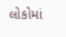લોકોમાં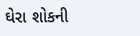ઘેરા શોકની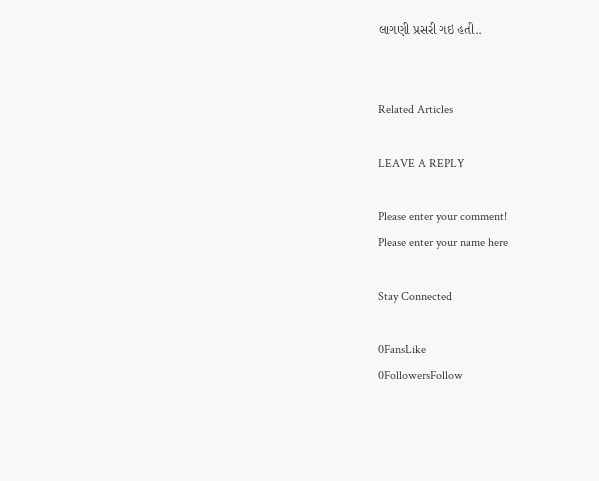લાગણી પ્રસરી ગઇ હતી..


Related Articles

LEAVE A REPLY

Please enter your comment!
Please enter your name here

Stay Connected

0FansLike
0FollowersFollow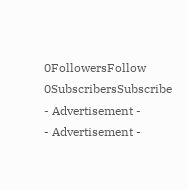0FollowersFollow
0SubscribersSubscribe
- Advertisement -
- Advertisement -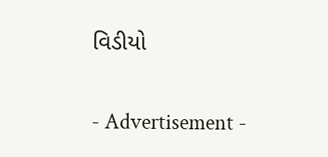વિડીયો

- Advertisement -